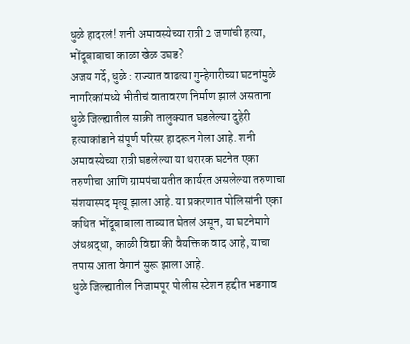धुळे हादरलं! शनी अमावस्येच्या रात्री 2 जणांची हत्या, भोंदूबाबाचा काळा खेळ उघड?
अजय गर्दे, धुळे : राज्यात वाढत्या गुन्हेगारीच्या घटनांमुळे नागरिकांमध्ये भीतीचं वातावरण निर्माण झालं असताना धुळे जिल्ह्यातील साक्री तालुक्यात घडलेल्या दुहेरी हत्याकांडाने संपूर्ण परिसर हादरून गेला आहे. शनी अमावस्येच्या रात्री घडलेल्या या थरारक घटनेत एका तरुणीचा आणि ग्रामपंचायतीत कार्यरत असलेल्या तरुणाचा संशयास्पद मृत्यू झाला आहे. या प्रकरणात पोलिसांनी एका कथित भोंदूबाबाला ताब्यात घेतलं असून, या घटनेमागे अंधश्रद्धा, काळी विद्या की वैयक्तिक वाद आहे, याचा तपास आता वेगानं सुरू झाला आहे.
धुळे जिल्ह्यातील निजामपूर पोलीस स्टेशन हद्दीत भडगाव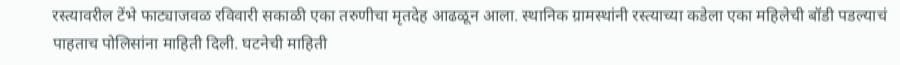रस्त्यावरील टेंभे फाट्याजवळ रविवारी सकाळी एका तरुणीचा मृतदेह आढळून आला. स्थानिक ग्रामस्थांनी रस्त्याच्या कडेला एका महिलेची बॉडी पडल्याचं पाहताच पोलिसांना माहिती दिली. घटनेची माहिती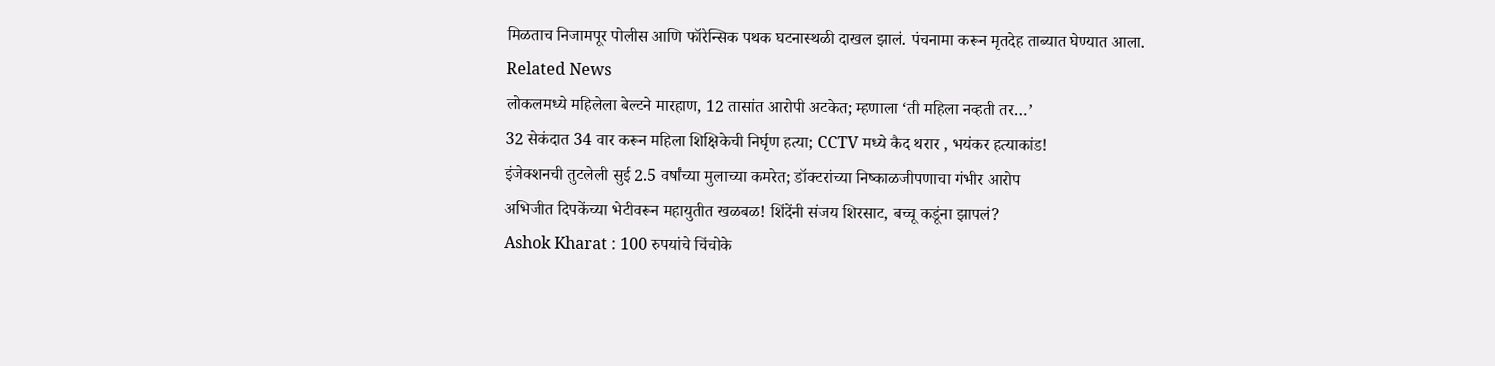मिळताच निजामपूर पोलीस आणि फॉरेन्सिक पथक घटनास्थळी दाखल झालं. पंचनामा करून मृतदेह ताब्यात घेण्यात आला.
Related News
लोकलमध्ये महिलेला बेल्टने मारहाण, 12 तासांत आरोपी अटकेत; म्हणाला ‘ती महिला नव्हती तर…’
32 सेकंदात 34 वार करून महिला शिक्षिकेची निर्घृण हत्या; CCTV मध्ये कैद थरार , भयंकर हत्याकांड!
इंजेक्शनची तुटलेली सुई 2.5 वर्षांच्या मुलाच्या कमरेत; डॉक्टरांच्या निष्काळजीपणाचा गंभीर आरोप
अभिजीत दिपकेंच्या भेटीवरून महायुतीत खळबळ! शिंदेंनी संजय शिरसाट, बच्चू कडूंना झापलं?
Ashok Kharat : 100 रुपयांचे चिंचोके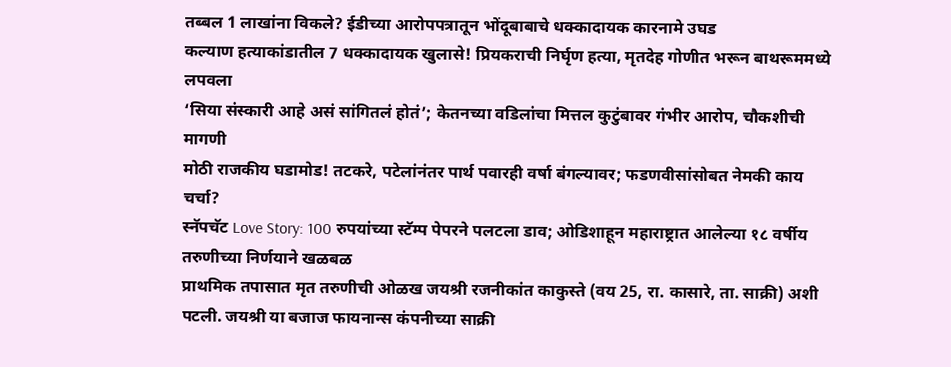तब्बल 1 लाखांना विकले? ईडीच्या आरोपपत्रातून भोंदूबाबाचे धक्कादायक कारनामे उघड
कल्याण हत्याकांडातील 7 धक्कादायक खुलासे! प्रियकराची निर्घृण हत्या, मृतदेह गोणीत भरून बाथरूममध्ये लपवला
‘सिया संस्कारी आहे असं सांगितलं होतं’; केतनच्या वडिलांचा मित्तल कुटुंबावर गंभीर आरोप, चौकशीची मागणी
मोठी राजकीय घडामोड! तटकरे, पटेलांनंतर पार्थ पवारही वर्षा बंगल्यावर; फडणवीसांसोबत नेमकी काय चर्चा?
स्नॅपचॅट Love Story: 100 रुपयांच्या स्टॅम्प पेपरने पलटला डाव; ओडिशाहून महाराष्ट्रात आलेल्या १८ वर्षीय तरुणीच्या निर्णयाने खळबळ
प्राथमिक तपासात मृत तरुणीची ओळख जयश्री रजनीकांत काकुस्ते (वय 25, रा. कासारे, ता. साक्री) अशी पटली. जयश्री या बजाज फायनान्स कंपनीच्या साक्री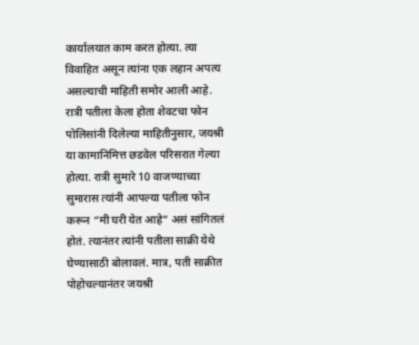कार्यालयात काम करत होत्या. त्या विवाहित असून त्यांना एक लहान अपत्य असल्याची माहिती समोर आली आहे.
रात्री पतीला केला होता शेवटचा फोन
पोलिसांनी दिलेल्या माहितीनुसार, जयश्री या कामानिमित्त छडवेल परिसरात गेल्या होत्या. रात्री सुमारे 10 वाजण्याच्या सुमारास त्यांनी आपल्या पतीला फोन करून “मी घरी येत आहे” असं सांगितलं होतं. त्यानंतर त्यांनी पतीला साक्री येथे घेण्यासाठी बोलावलं. मात्र, पती साक्रीत पोहोचल्यानंतर जयश्री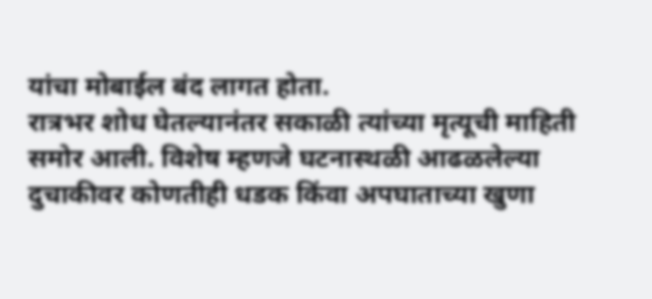यांचा मोबाईल बंद लागत होता.
रात्रभर शोध घेतल्यानंतर सकाळी त्यांच्या मृत्यूची माहिती समोर आली. विशेष म्हणजे घटनास्थळी आढळलेल्या दुचाकीवर कोणतीही धडक किंवा अपघाताच्या खुणा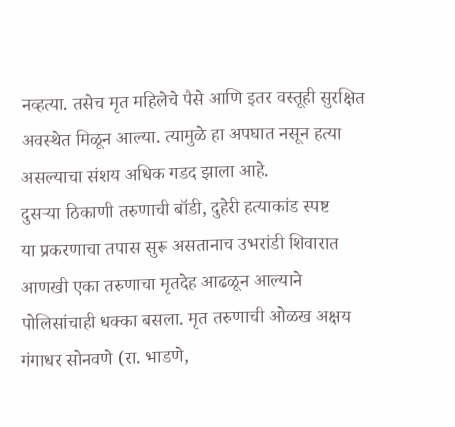नव्हत्या. तसेच मृत महिलेचे पैसे आणि इतर वस्तूही सुरक्षित अवस्थेत मिळून आल्या. त्यामुळे हा अपघात नसून हत्या असल्याचा संशय अधिक गडद झाला आहे.
दुसऱ्या ठिकाणी तरुणाची बॉडी, दुहेरी हत्याकांड स्पष्ट
या प्रकरणाचा तपास सुरू असतानाच उभरांडी शिवारात आणखी एका तरुणाचा मृतदेह आढळून आल्याने पोलिसांचाही धक्का बसला. मृत तरुणाची ओळख अक्षय गंगाधर सोनवणे (रा. भाडणे,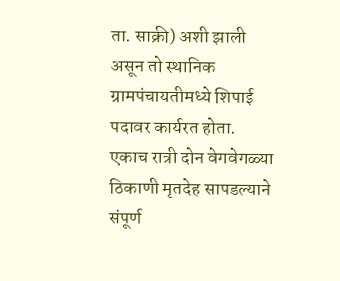ता. साक्री) अशी झाली असून तो स्थानिक ग्रामपंचायतीमध्ये शिपाई पदावर कार्यरत होता.
एकाच रात्री दोन वेगवेगळ्या ठिकाणी मृतदेह सापडल्याने संपूर्ण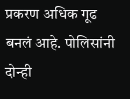प्रकरण अधिक गूढ बनलं आहे. पोलिसांनी दोन्ही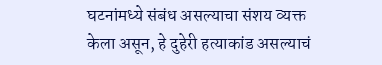घटनांमध्ये संबंध असल्याचा संशय व्यक्त केला असून, हे दुहेरी हत्याकांड असल्याचं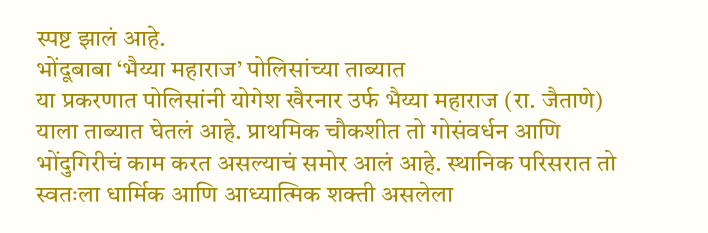स्पष्ट झालं आहे.
भोंदूबाबा ‘भैय्या महाराज’ पोलिसांच्या ताब्यात
या प्रकरणात पोलिसांनी योगेश खैरनार उर्फ भैय्या महाराज (रा. जैताणे) याला ताब्यात घेतलं आहे. प्राथमिक चौकशीत तो गोसंवर्धन आणि भोंदुगिरीचं काम करत असल्याचं समोर आलं आहे. स्थानिक परिसरात तो स्वतःला धार्मिक आणि आध्यात्मिक शक्ती असलेला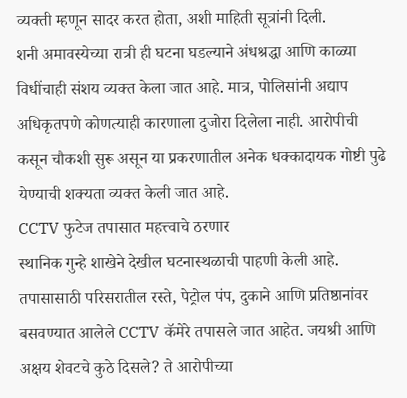व्यक्ती म्हणून सादर करत होता, अशी माहिती सूत्रांनी दिली.
शनी अमावस्येच्या रात्री ही घटना घडल्याने अंधश्रद्धा आणि काळ्या विधींचाही संशय व्यक्त केला जात आहे. मात्र, पोलिसांनी अद्याप अधिकृतपणे कोणत्याही कारणाला दुजोरा दिलेला नाही. आरोपीची कसून चौकशी सुरू असून या प्रकरणातील अनेक धक्कादायक गोष्टी पुढे येण्याची शक्यता व्यक्त केली जात आहे.
CCTV फुटेज तपासात महत्त्वाचे ठरणार
स्थानिक गुन्हे शाखेने देखील घटनास्थळाची पाहणी केली आहे. तपासासाठी परिसरातील रस्ते, पेट्रोल पंप, दुकाने आणि प्रतिष्ठानांवर बसवण्यात आलेले CCTV कॅमेरे तपासले जात आहेत. जयश्री आणि अक्षय शेवटचे कुठे दिसले? ते आरोपीच्या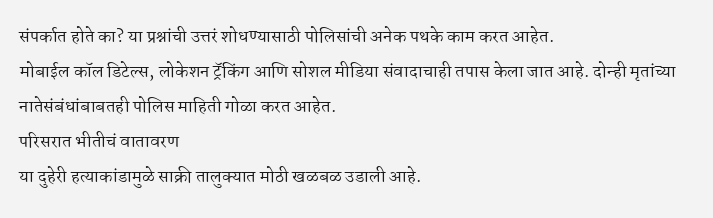संपर्कात होते का? या प्रश्नांची उत्तरं शोधण्यासाठी पोलिसांची अनेक पथके काम करत आहेत.
मोबाईल कॉल डिटेल्स, लोकेशन ट्रॅकिंग आणि सोशल मीडिया संवादाचाही तपास केला जात आहे. दोन्ही मृतांच्या नातेसंबंधांबाबतही पोलिस माहिती गोळा करत आहेत.
परिसरात भीतीचं वातावरण
या दुहेरी हत्याकांडामुळे साक्री तालुक्यात मोठी खळबळ उडाली आहे.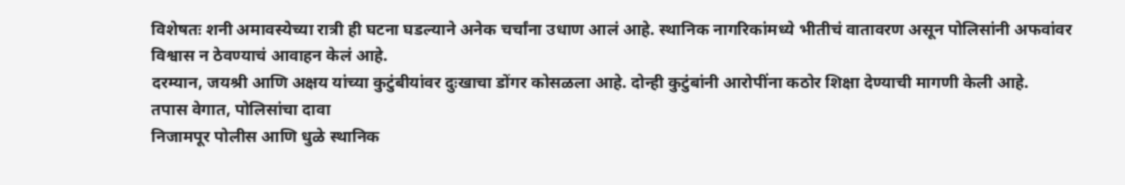विशेषतः शनी अमावस्येच्या रात्री ही घटना घडल्याने अनेक चर्चांना उधाण आलं आहे. स्थानिक नागरिकांमध्ये भीतीचं वातावरण असून पोलिसांनी अफवांवर विश्वास न ठेवण्याचं आवाहन केलं आहे.
दरम्यान, जयश्री आणि अक्षय यांच्या कुटुंबीयांवर दुःखाचा डोंगर कोसळला आहे. दोन्ही कुटुंबांनी आरोपींना कठोर शिक्षा देण्याची मागणी केली आहे.
तपास वेगात, पोलिसांचा दावा
निजामपूर पोलीस आणि धुळे स्थानिक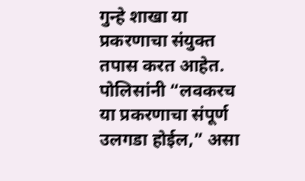गुन्हे शाखा या प्रकरणाचा संयुक्त तपास करत आहेत. पोलिसांनी “लवकरच या प्रकरणाचा संपूर्ण उलगडा होईल,” असा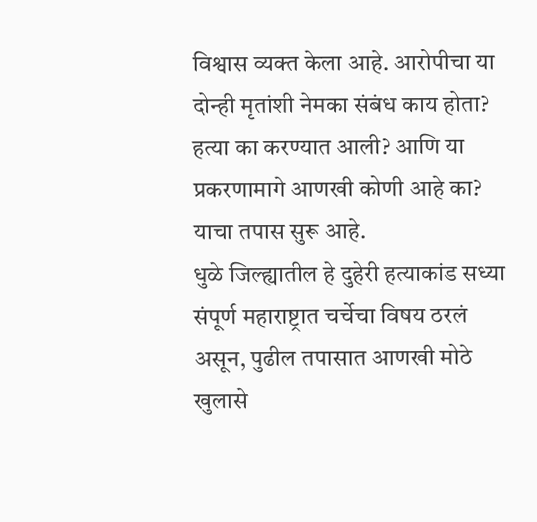विश्वास व्यक्त केला आहे. आरोपीचा या दोन्ही मृतांशी नेमका संबंध काय होता? हत्या का करण्यात आली? आणि या प्रकरणामागे आणखी कोणी आहे का? याचा तपास सुरू आहे.
धुळे जिल्ह्यातील हे दुहेरी हत्याकांड सध्या संपूर्ण महाराष्ट्रात चर्चेचा विषय ठरलं असून, पुढील तपासात आणखी मोठे खुलासे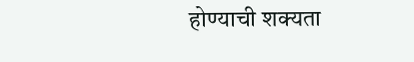होण्याची शक्यता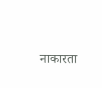नाकारता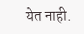येत नाही.